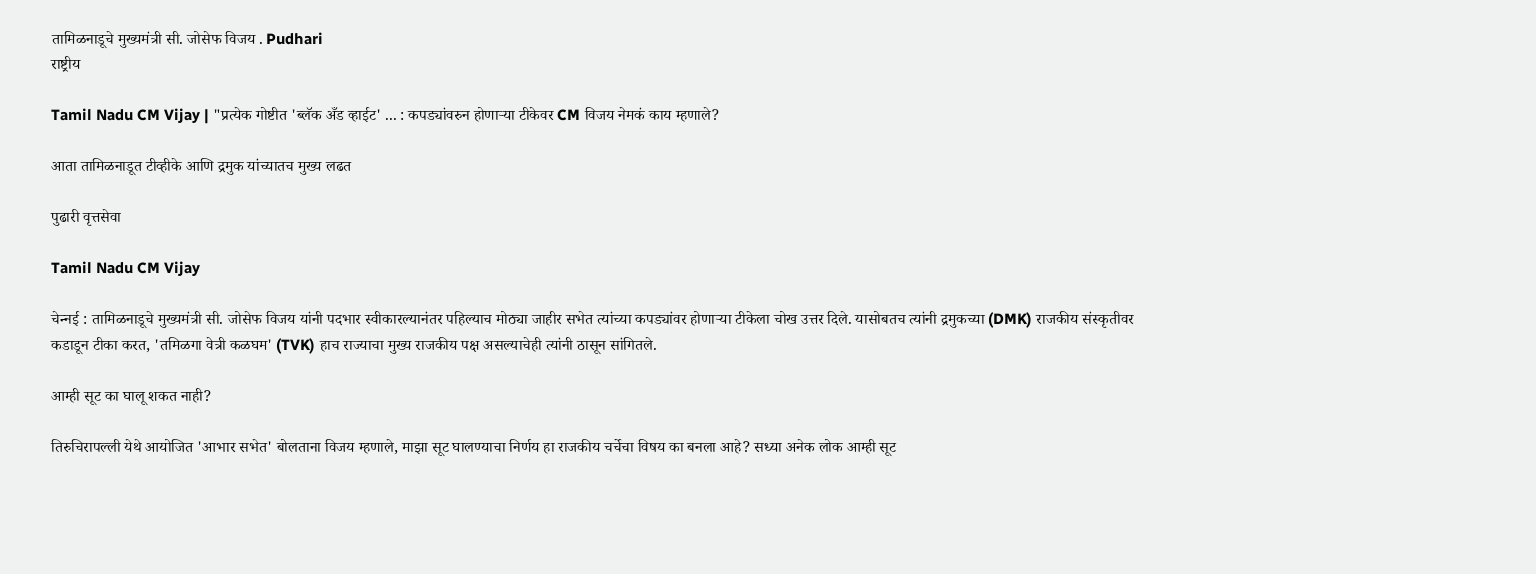तामिळनाडूचे मुख्यमंत्री सी. जोसेफ विजय . Pudhari
राष्ट्रीय

Tamil Nadu CM Vijay | "प्रत्येक गोष्टीत 'ब्लॅक अँड व्हाईट' ... : कपड्यांवरुन होणार्‍या टीकेवर CM विजय नेमकं काय म्‍हणाले?

आता तामिळनाडूत टीव्हीके आणि द्रमुक यांच्यातच मुख्य लढत

पुढारी वृत्तसेवा

Tamil Nadu CM Vijay

चेन्‍नई : तामिळनाडूचे मुख्यमंत्री सी. जोसेफ विजय यांनी पदभार स्वीकारल्यानंतर पहिल्याच मोठ्या जाहीर सभेत त्यांच्या कपड्यांवर होणाऱ्या टीकेला चोख उत्तर दिले. यासोबतच त्यांनी द्रमुकच्या (DMK) राजकीय संस्कृतीवर कडाडून टीका करत, 'तमिळगा वेत्री कळघम' (TVK) हाच राज्याचा मुख्य राजकीय पक्ष असल्याचेही त्‍यांनी ठासून सांगितले.

आम्ही सूट का घालू शकत नाही?

तिरुचिरापल्ली येथे आयोजित 'आभार सभेत' बोलताना विजय म्‍हणाले, माझा सूट घालण्याचा निर्णय हा राजकीय चर्चेचा विषय का बनला आहे? सध्या अनेक लोक आम्ही सूट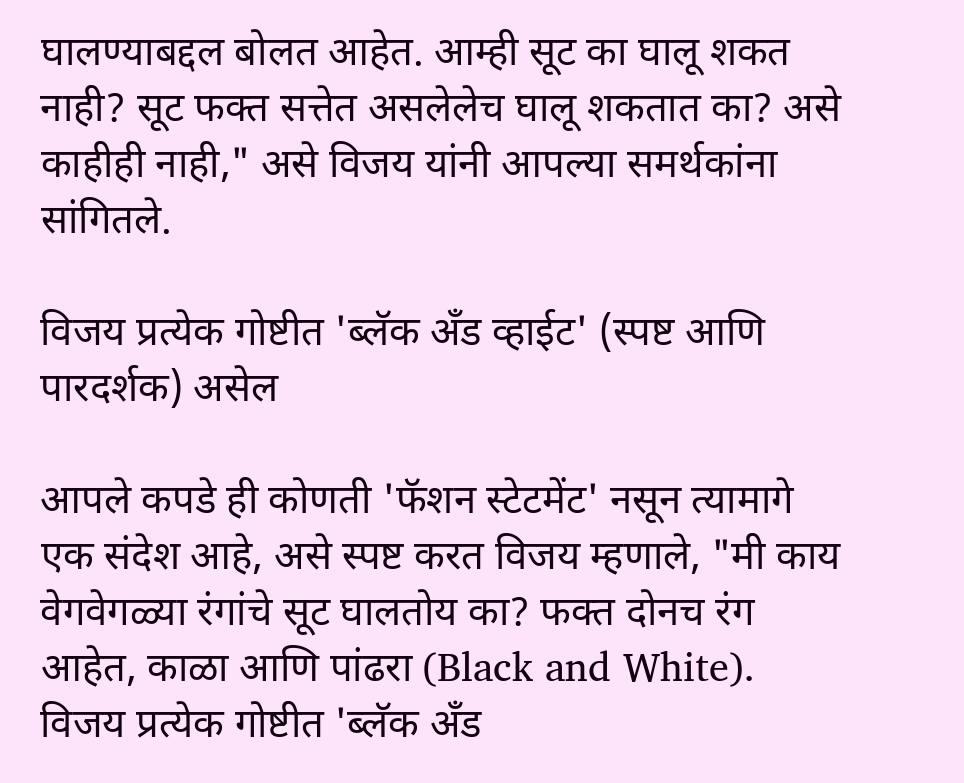घालण्याबद्दल बोलत आहेत. आम्ही सूट का घालू शकत नाही? सूट फक्त सत्तेत असलेलेच घालू शकतात का? असे काहीही नाही," असे विजय यांनी आपल्या समर्थकांना सांगितले.

विजय प्रत्येक गोष्टीत 'ब्लॅक अँड व्हाईट' (स्पष्ट आणि पारदर्शक) असेल

आपले कपडे ही कोणती 'फॅशन स्टेटमेंट' नसून त्यामागे एक संदेश आहे, असे स्पष्ट करत विजय म्हणाले, "मी काय वेगवेगळ्या रंगांचे सूट घालतोय का? फक्त दोनच रंग आहेत, काळा आणि पांढरा (Black and White). विजय प्रत्येक गोष्टीत 'ब्लॅक अँड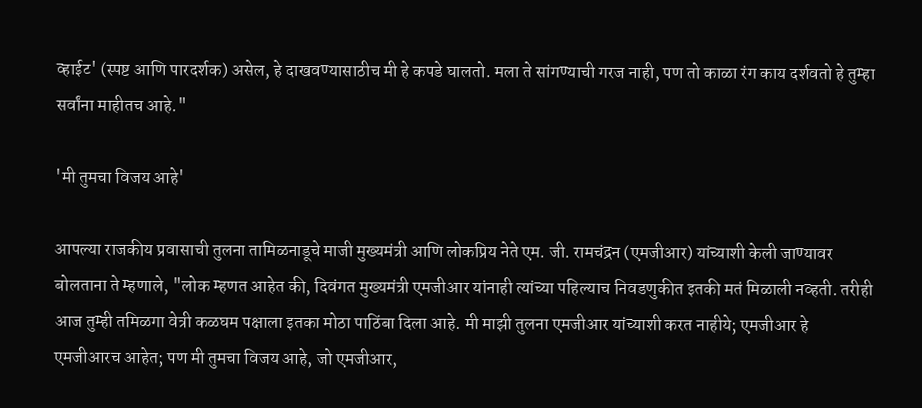व्हाईट' (स्पष्ट आणि पारदर्शक) असेल, हे दाखवण्यासाठीच मी हे कपडे घालतो. मला ते सांगण्याची गरज नाही, पण तो काळा रंग काय दर्शवतो हे तुम्हा सर्वांना माहीतच आहे."

'मी तुमचा विजय आहे'

आपल्या राजकीय प्रवासाची तुलना तामिळनाडूचे माजी मुख्यमंत्री आणि लोकप्रिय नेते एम. जी. रामचंद्रन (एमजीआर) यांच्याशी केली जाण्यावर बोलताना ते म्‍हणाले, "लोक म्हणत आहेत की, दिवंगत मुख्यमंत्री एमजीआर यांनाही त्यांच्या पहिल्याच निवडणुकीत इतकी मतं मिळाली नव्हती. तरीही आज तुम्ही तमिळगा वेत्री कळघम पक्षाला इतका मोठा पाठिंबा दिला आहे. मी माझी तुलना एमजीआर यांच्याशी करत नाहीये; एमजीआर हे एमजीआरच आहेत; पण मी तुमचा विजय आहे, जो एमजीआर,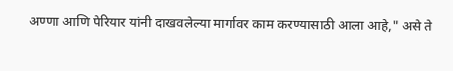अण्णा आणि पेरियार यांनी दाखवलेल्या मार्गावर काम करण्यासाठी आला आहे," असे ते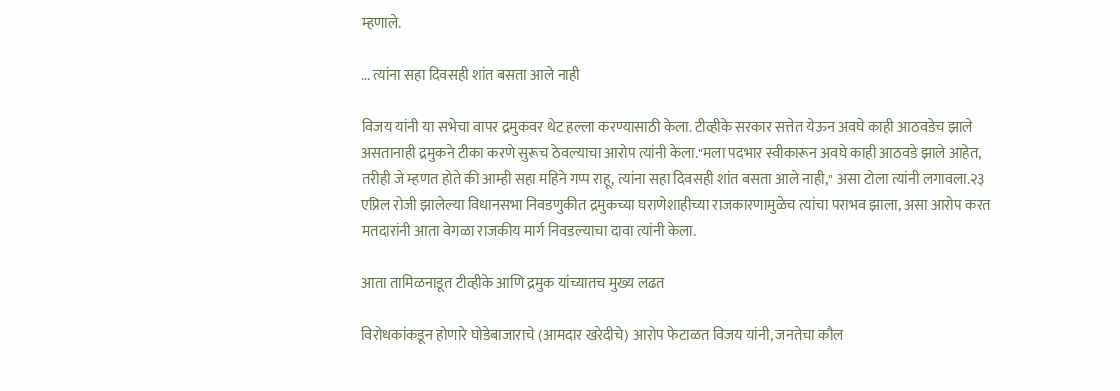म्हणाले.

... त्यांना सहा दिवसही शांत बसता आले नाही

विजय यांनी या सभेचा वापर द्रमुकवर थेट हल्ला करण्यासाठी केला. टीव्हीके सरकार सत्तेत येऊन अवघे काही आठवडेच झाले असतानाही द्रमुकने टीका करणे सुरूच ठेवल्याचा आरोप त्यांनी केला."मला पदभार स्वीकारून अवघे काही आठवडे झाले आहेत, तरीही जे म्हणत होते की आम्ही सहा महिने गप्प राहू, त्यांना सहा दिवसही शांत बसता आले नाही," असा टोला त्यांनी लगावला.२३ एप्रिल रोजी झालेल्या विधानसभा निवडणुकीत द्रमुकच्या घराणेशाहीच्या राजकारणामुळेच त्यांचा पराभव झाला, असा आरोप करत मतदारांनी आता वेगळा राजकीय मार्ग निवडल्याचा दावा त्यांनी केला.

आता तामिळनाडूत टीव्हीके आणि द्रमुक यांच्यातच मुख्य लढत

विरोधकांकडून होणारे घोडेबाजाराचे (आमदार खरेदीचे) आरोप फेटाळत विजय यांनी, जनतेचा कौल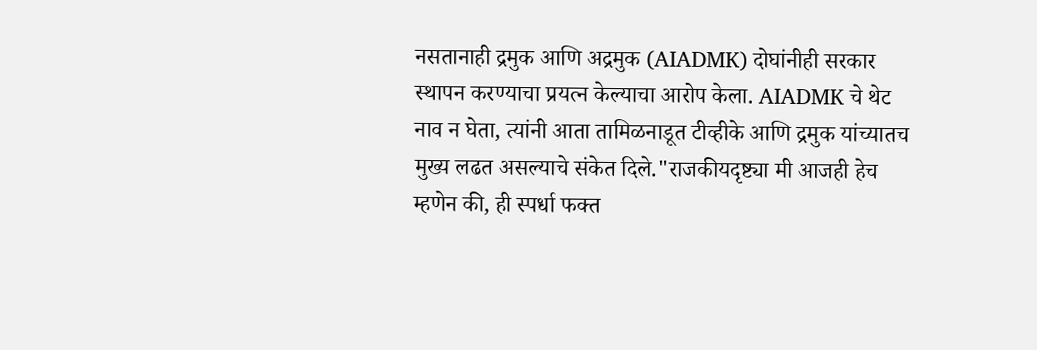नसतानाही द्रमुक आणि अद्रमुक (AIADMK) दोघांनीही सरकार स्थापन करण्याचा प्रयत्न केल्याचा आरोप केला. AIADMK चे थेट नाव न घेता, त्यांनी आता तामिळनाडूत टीव्हीके आणि द्रमुक यांच्यातच मुख्य लढत असल्याचे संकेत दिले."राजकीयदृष्ट्या मी आजही हेच म्हणेन की, ही स्पर्धा फक्त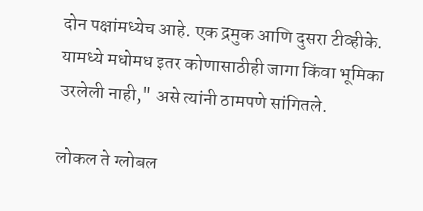दोन पक्षांमध्येच आहे. एक द्रमुक आणि दुसरा टीव्हीके. यामध्ये मधोमध इतर कोणासाठीही जागा किंवा भूमिका उरलेली नाही," असे त्यांनी ठामपणे सांगितले.

लोकल ते ग्लोबल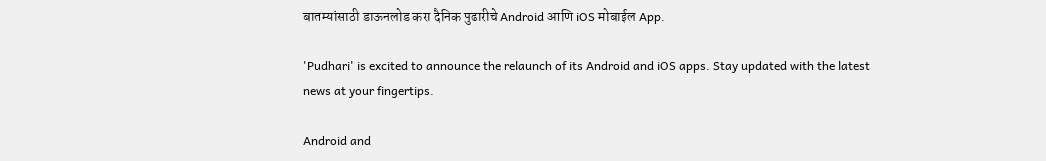बातम्यांसाठी डाऊनलोड करा दैनिक पुढारीचे Android आणि iOS मोबाईल App.

'Pudhari' is excited to announce the relaunch of its Android and iOS apps. Stay updated with the latest news at your fingertips.

Android and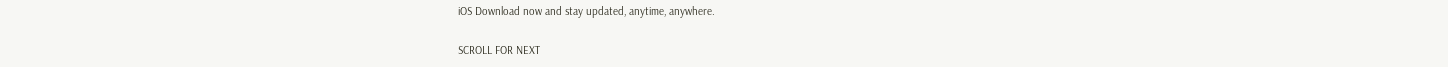iOS Download now and stay updated, anytime, anywhere.

SCROLL FOR NEXT